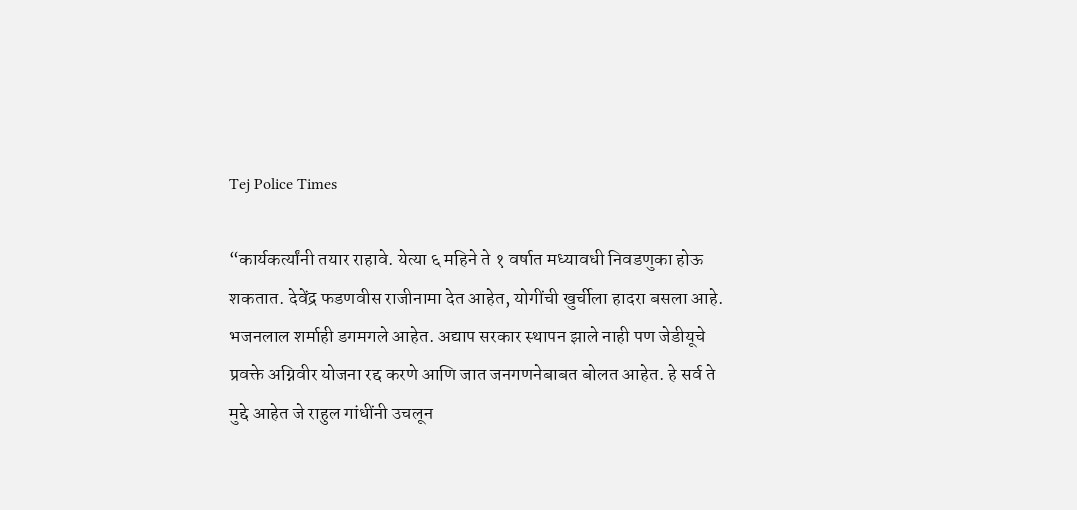Tej Police Times

“कार्यकर्त्यांनी तयार राहावे. येत्या ६ महिने ते १ वर्षात मध्यावधी निवडणुका होऊ शकतात. देवेंद्र फडणवीस राजीनामा देत आहेत, योगींची खुर्चीला हादरा बसला आहे. भजनलाल शर्माही डगमगले आहेत. अद्याप सरकार स्थापन झाले नाही पण जेडीयूचे प्रवक्ते अग्निवीर योजना रद्द करणे आणि जात जनगणनेबाबत बोलत आहेत. हे सर्व ते मुद्दे आहेत जे राहुल गांधींनी उचलून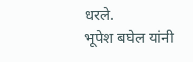धरले.
भूपेश बघेल यांनी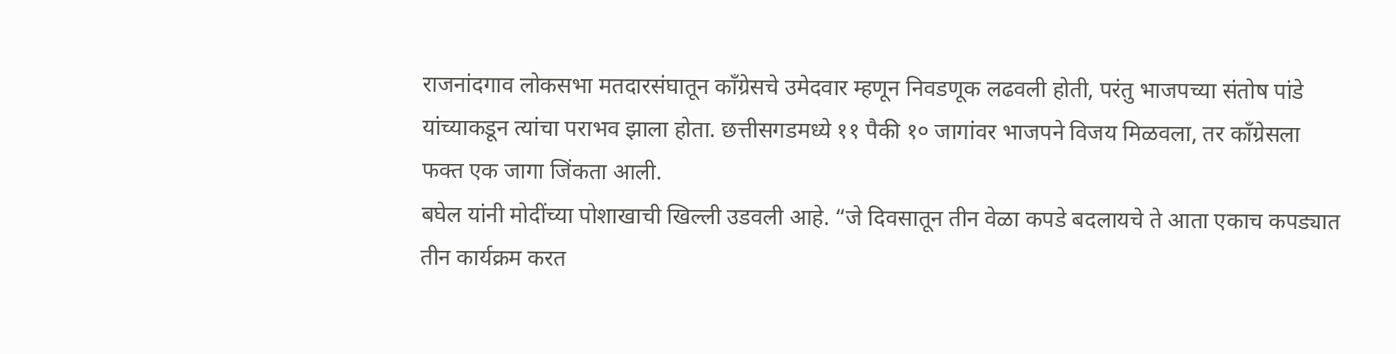राजनांदगाव लोकसभा मतदारसंघातून काँग्रेसचे उमेदवार म्हणून निवडणूक लढवली होती, परंतु भाजपच्या संतोष पांडे यांच्याकडून त्यांचा पराभव झाला होता. छत्तीसगडमध्ये ११ पैकी १० जागांवर भाजपने विजय मिळवला, तर काँग्रेसला फक्त एक जागा जिंकता आली.
बघेल यांनी मोदींच्या पोशाखाची खिल्ली उडवली आहे. “जे दिवसातून तीन वेळा कपडे बदलायचे ते आता एकाच कपड्यात तीन कार्यक्रम करत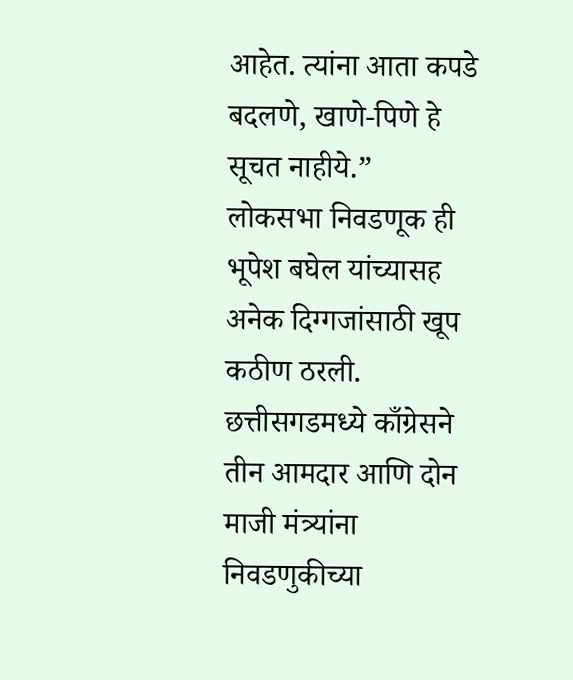आहेत. त्यांना आता कपडे बदलणे, खाणे-पिणे हे सूचत नाहीये.”
लोकसभा निवडणूक ही भूपेश बघेल यांच्यासह अनेक दिग्गजांसाठी खूप कठीण ठरली. छत्तीसगडमध्ये काँग्रेसने तीन आमदार आणि दोन माजी मंत्र्यांना निवडणुकीच्या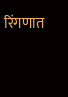रिंगणात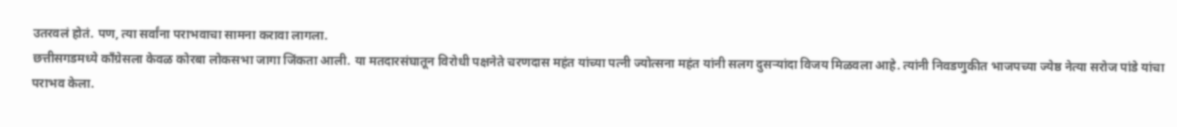उतरवलं होतं. पण, त्या सर्वांना पराभवाचा सामना करावा लागला.
छत्तीसगडमध्ये काँग्रेसला केवळ कोरबा लोकसभा जागा जिंकता आली. या मतदारसंघातून विरोधी पक्षनेते चरणदास महंत यांच्या पत्नी ज्योत्सना महंत यांनी सलग दुसऱ्यांदा विजय मिळवला आहे. त्यांनी निवडणुकीत भाजपच्या ज्येष्ठ नेत्या सरोज पांडे यांचा पराभव केला.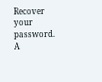Recover your password.
A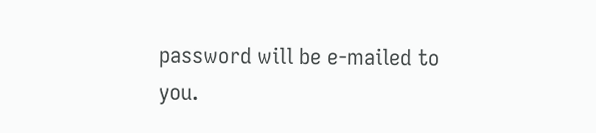password will be e-mailed to you.